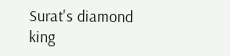Surat's diamond king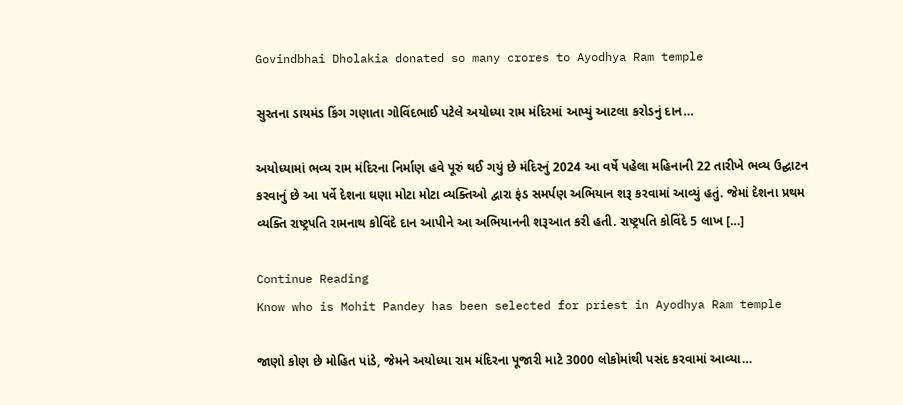Govindbhai Dholakia donated so many crores to Ayodhya Ram temple

સુરતના ડાયમંડ કિંગ ગણાતા ગોવિંદભાઈ પટેલે અયોધ્યા રામ મંદિરમાં આપ્યું આટલા કરોડનું દાન…

અયોધ્યામાં ભવ્ય રામ મંદિરના નિર્માણ હવે પૂરું થઈ ગયું છે મંદિરનું 2024 આ વર્ષે પહેલા મહિનાની 22 તારીખે ભવ્ય ઉદ્ઘાટન કરવાનું છે આ પર્વે દેશના ઘણા મોટા મોટા વ્યક્તિઓ દ્વારા ફંડ સમર્પણ અભિયાન શરૂ કરવામાં આવ્યું હતું. જેમાં દેશના પ્રથમ વ્યક્તિ રાષ્ટ્રપતિ રામનાથ કોવિંદે દાન આપીને આ અભિયાનની શરૂઆત કરી હતી. રાષ્ટ્રપતિ કોવિંદે 5 લાખ […]

Continue Reading
Know who is Mohit Pandey has been selected for priest in Ayodhya Ram temple

જાણો કોણ છે મોહિત પાંડે, જેમને અયોધ્યા રામ મંદિરના પૂજારી માટે 3000 લોકોમાંથી પસંદ કરવામાં આવ્યા…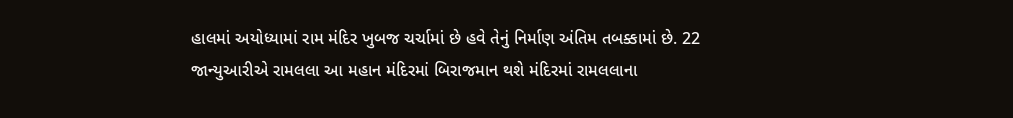હાલમાં અયોધ્યામાં રામ મંદિર ખુબજ ચર્ચામાં છે હવે તેનું નિર્માણ અંતિમ તબક્કામાં છે. 22 જાન્યુઆરીએ રામલલા આ મહાન મંદિરમાં બિરાજમાન થશે મંદિરમાં રામલલાના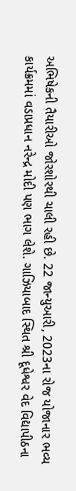અભિષેકની તૈયારીઓ જોરશોરથી ચાલી રહી છે. 22 જાન્યુઆરી, 2023ના રોજ યોજાનાર ભવ્ય કાર્યક્રમમાં વડાપ્રધાન નરેન્દ્ર મોદી પણ ભાગ લેશે. ગાઝિયાબાદ સ્થિત શ્રી દૂધેશ્વર વેદ વિદ્યાપીઠના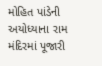મોહિત પાંડેની અયોધ્યાના રામ મંદિરમાં પૂજારી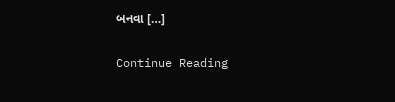બનવા […]

Continue Reading